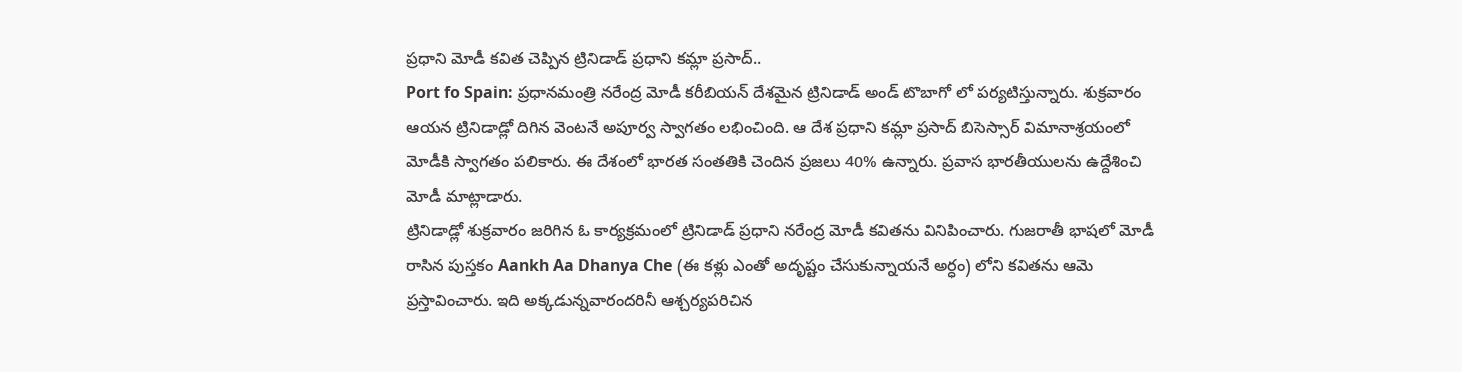ప్రధాని మోడీ కవిత చెప్పిన ట్రినిడాడ్ ప్రధాని కమ్లా ప్రసాద్..
Port fo Spain: ప్రధానమంత్రి నరేంద్ర మోడీ కరీబియన్ దేశమైన ట్రినిడాడ్ అండ్ టొబాగో లో పర్యటిస్తున్నారు. శుక్రవారం ఆయన ట్రినిడాడ్లో దిగిన వెంటనే అపూర్వ స్వాగతం లభించింది. ఆ దేశ ప్రధాని కమ్లా ప్రసాద్ బిసెస్సార్ విమానాశ్రయంలో మోడీకి స్వాగతం పలికారు. ఈ దేశంలో భారత సంతతికి చెందిన ప్రజలు 40% ఉన్నారు. ప్రవాస భారతీయులను ఉద్దేశించి మోడీ మాట్లాడారు.
ట్రినిడాడ్లో శుక్రవారం జరిగిన ఓ కార్యక్రమంలో ట్రినిడాడ్ ప్రధాని నరేంద్ర మోడీ కవితను వినిపించారు. గుజరాతీ భాషలో మోడీ రాసిన పుస్తకం Aankh Aa Dhanya Che (ఈ కళ్లు ఎంతో అదృష్టం చేసుకున్నాయనే అర్ధం) లోని కవితను ఆమె ప్రస్తావించారు. ఇది అక్కడున్నవారందరినీ ఆశ్చర్యపరిచిన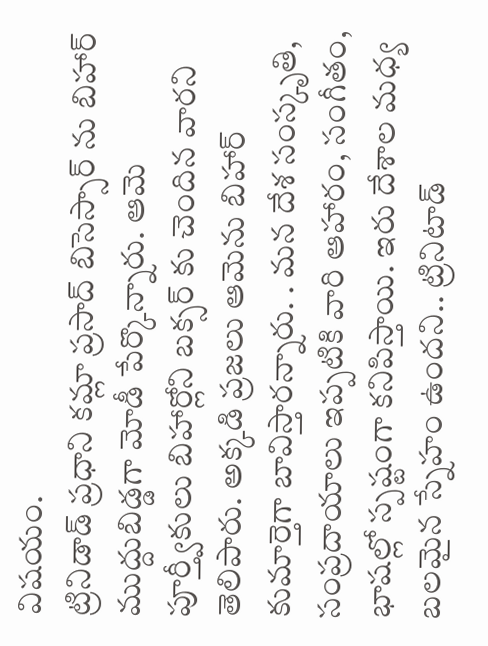విషయం.
ట్రినిడాడ్ ప్రధాని కమ్లా ప్రసాద్ బిసెస్సార్ ను బిహార్ ముద్దుబిడ్డగా మోడీ పేర్కొన్నారు. ఆమె పూర్త్వీకులు బిహార్లోని బక్సర్ కు చెందిన వారని తెలిపారు. అక్కడి ప్రజలు ఆమెను బిహార్ కుమార్తెగా బావిస్తారన్నారు. . మన దేశ సంస్కృతి, సంప్రదాయాలు ఇప్పటికి వారి ఆహారం, సంగీతం, భాషల్లో స్పష్టంగా కనిపిస్తాయి. ఇరు దేశాల మధ్య బలమైన స్నేహం ఉందని.. ట్రినిటాడ్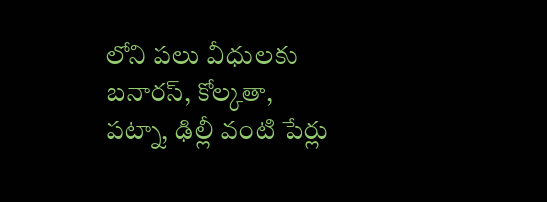లోని పలు వీధులకు బనారస్, కోల్కతా, పట్నా, ఢిల్లీ వంటి పేర్లు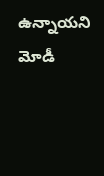ఉన్నాయని మోడీ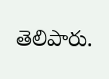తెలిపారు.